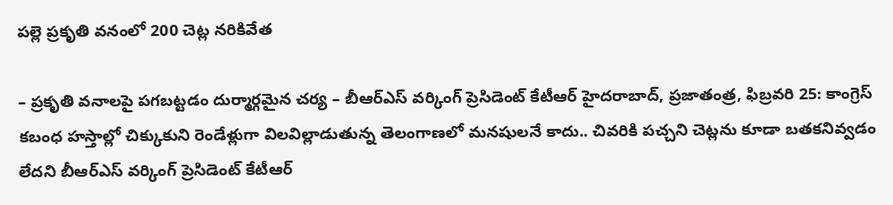పల్లె ప్రకృతి వనంలో 200 చెట్ల నరికివేత

– ప్రకృతి వనాలపై పగబట్టడం దుర్మార్గమైన చర్య – బీఆర్ఎస్ వర్కింగ్ ప్రెసిడెంట్ కేటీఆర్ హైదరాబాద్, ప్రజాతంత్ర, ఫిబ్రవరి 25: కాంగ్రెస్ కబంధ హస్తాల్లో చిక్కుకుని రెండేళ్లుగా విలవిల్లాడుతున్న తెలంగాణలో మనషులనే కాదు.. చివరికి పచ్చని చెట్లను కూడా బతకనివ్వడం లేదని బీఆర్ఎస్ వర్కింగ్ ప్రెసిడెంట్ కేటీఆర్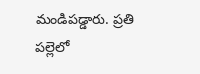మండిపడ్డారు. ప్రతి పల్లెలో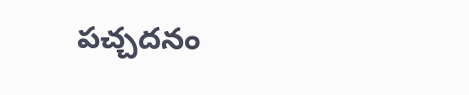పచ్చదనం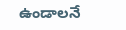ఉండాలనే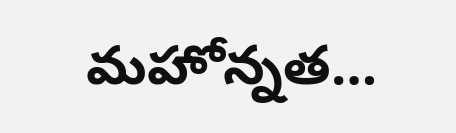మహోన్నత…